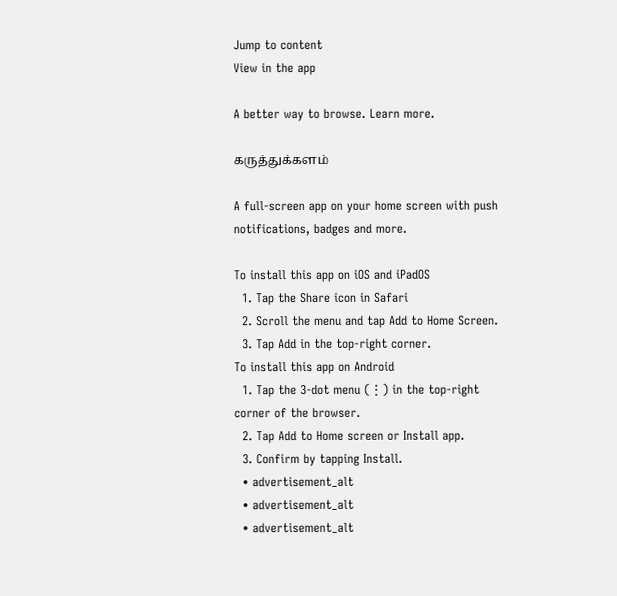Jump to content
View in the app

A better way to browse. Learn more.

கருத்துக்களம்

A full-screen app on your home screen with push notifications, badges and more.

To install this app on iOS and iPadOS
  1. Tap the Share icon in Safari
  2. Scroll the menu and tap Add to Home Screen.
  3. Tap Add in the top-right corner.
To install this app on Android
  1. Tap the 3-dot menu (⋮) in the top-right corner of the browser.
  2. Tap Add to Home screen or Install app.
  3. Confirm by tapping Install.
  • advertisement_alt
  • advertisement_alt
  • advertisement_alt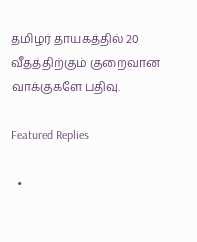தமிழர் தாயகத்தில் 20 வீதத்திற்கும் குறைவான வாக்குகளே பதிவு.

Featured Replies

  •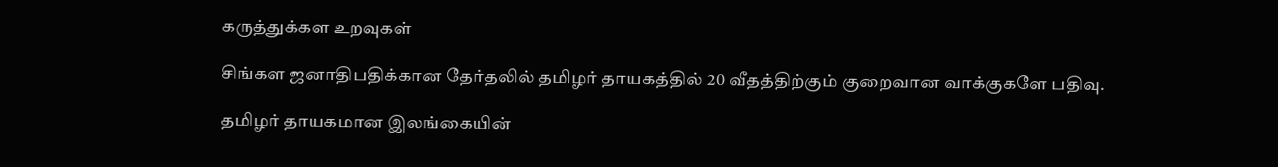கருத்துக்கள உறவுகள்

சிங்கள ஜனாதிபதிக்கான தேர்தலில் தமிழர் தாயகத்தில் 20 வீதத்திற்கும் குறைவான வாக்குகளே பதிவு.

தமிழர் தாயகமான இலங்கையின்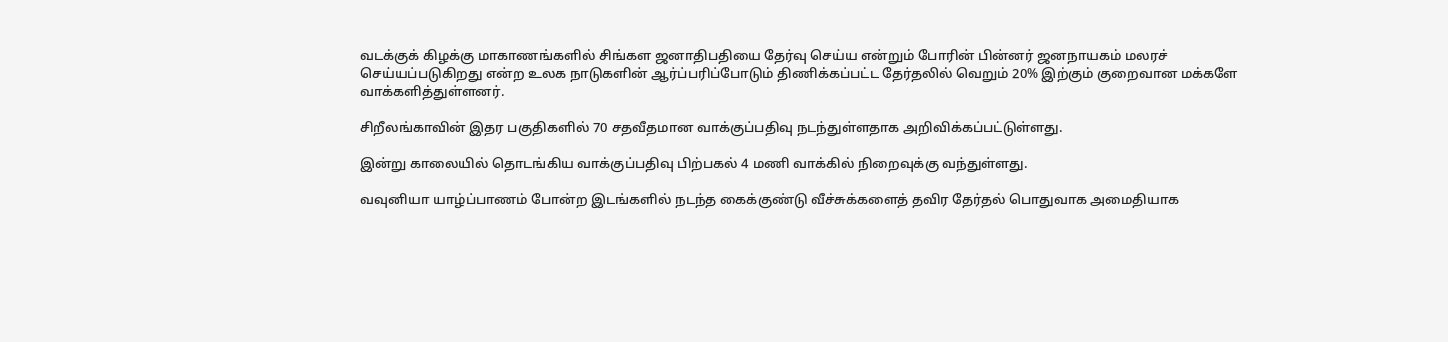வடக்குக் கிழக்கு மாகாணங்களில் சிங்கள ஜனாதிபதியை தேர்வு செய்ய என்றும் போரின் பின்னர் ஜனநாயகம் மலரச் செய்யப்படுகிறது என்ற உலக நாடுகளின் ஆர்ப்பரிப்போடும் திணிக்கப்பட்ட தேர்தலில் வெறும் 20% இற்கும் குறைவான மக்களே வாக்களித்துள்ளனர்.

சிறீலங்காவின் இதர பகுதிகளில் 70 சதவீதமான வாக்குப்பதிவு நடந்துள்ளதாக அறிவிக்கப்பட்டுள்ளது.

இன்று காலையில் தொடங்கிய வாக்குப்பதிவு பிற்பகல் 4 மணி வாக்கில் நிறைவுக்கு வந்துள்ளது.

வவுனியா யாழ்ப்பாணம் போன்ற இடங்களில் நடந்த கைக்குண்டு வீச்சுக்களைத் தவிர தேர்தல் பொதுவாக அமைதியாக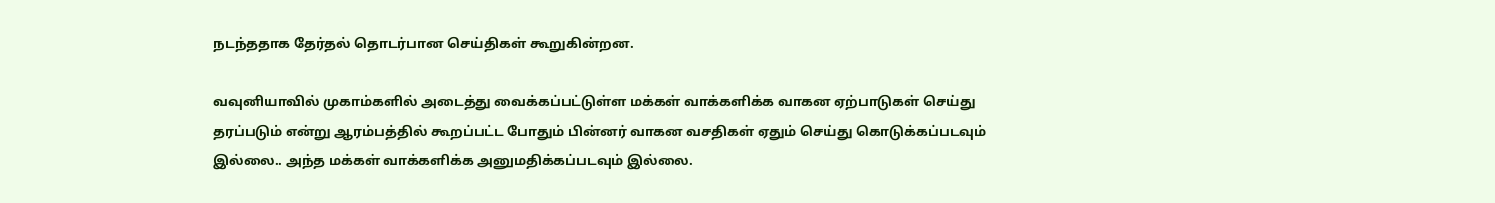நடந்ததாக தேர்தல் தொடர்பான செய்திகள் கூறுகின்றன.

வவுனியாவில் முகாம்களில் அடைத்து வைக்கப்பட்டுள்ள மக்கள் வாக்களிக்க வாகன ஏற்பாடுகள் செய்து தரப்படும் என்று ஆரம்பத்தில் கூறப்பட்ட போதும் பின்னர் வாகன வசதிகள் ஏதும் செய்து கொடுக்கப்படவும் இல்லை.. அந்த மக்கள் வாக்களிக்க அனுமதிக்கப்படவும் இல்லை.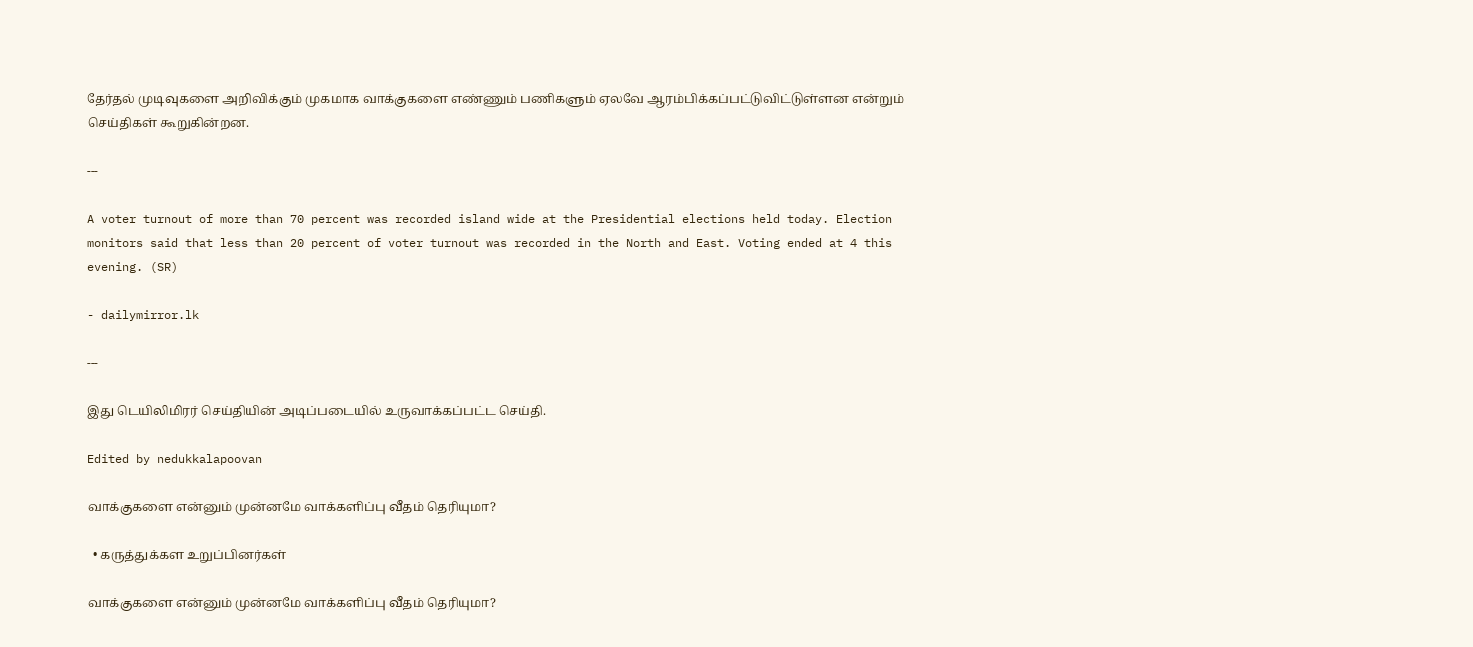தேர்தல் முடிவுகளை அறிவிக்கும் முகமாக வாக்குகளை எண்ணும் பணிகளும் ஏலவே ஆரம்பிக்கப்பட்டுவிட்டுள்ளன என்றும் செய்திகள் கூறுகின்றன.

---

A voter turnout of more than 70 percent was recorded island wide at the Presidential elections held today. Election monitors said that less than 20 percent of voter turnout was recorded in the North and East. Voting ended at 4 this evening. (SR)

- dailymirror.lk

---

இது டெயிலிமிரர் செய்தியின் அடிப்படையில் உருவாக்கப்பட்ட செய்தி.

Edited by nedukkalapoovan

வாக்குகளை என்னும் முன்னமே வாக்களிப்பு வீதம் தெரியுமா?

  • கருத்துக்கள உறுப்பினர்கள்

வாக்குகளை என்னும் முன்னமே வாக்களிப்பு வீதம் தெரியுமா?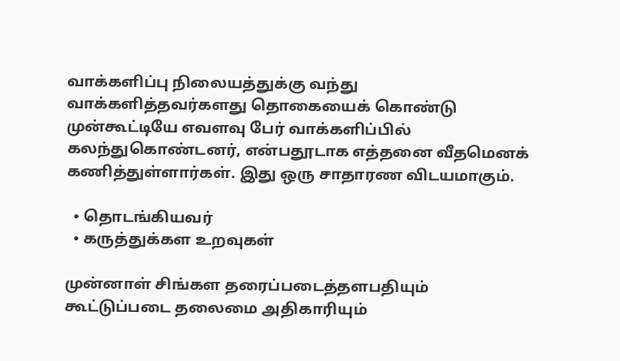வாக்களிப்பு நிலையத்துக்கு வந்து வாக்களித்தவர்களது தொகையைக் கொண்டு முன்கூட்டியே எவளவு பேர் வாக்களிப்பில் கலந்துகொண்டனர், என்பதூடாக எத்தனை வீதமெனக் கணித்துள்ளார்கள். இது ஒரு சாதாரண விடயமாகும்.

  • தொடங்கியவர்
  • கருத்துக்கள உறவுகள்

முன்னாள் சிங்கள தரைப்படைத்தளபதியும் கூட்டுப்படை தலைமை அதிகாரியும்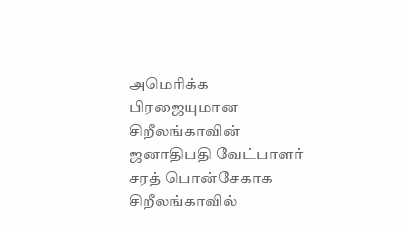அமெரிக்க பிரஜையுமான சிறீலங்காவின் ஜனாதிபதி வேட்பாளர் சரத் பொன்சேகாக சிறீலங்காவில்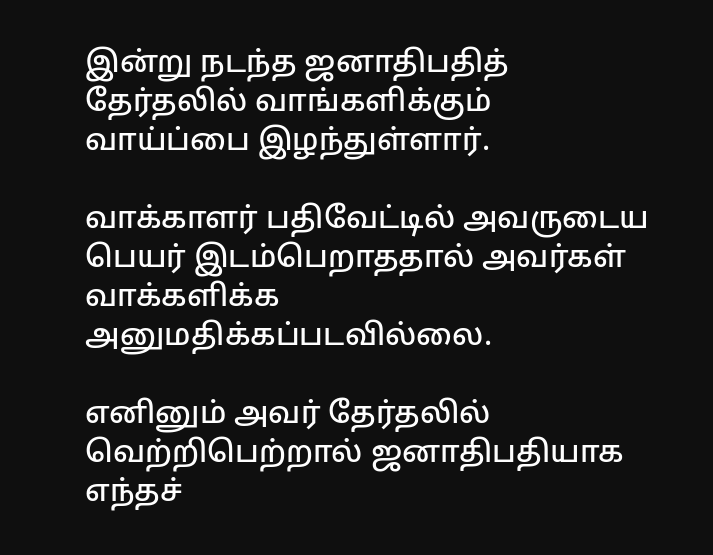இன்று நடந்த ஜனாதிபதித் தேர்தலில் வாங்களிக்கும் வாய்ப்பை இழந்துள்ளார்.

வாக்காளர் பதிவேட்டில் அவருடைய பெயர் இடம்பெறாததால் அவர்கள் வாக்களிக்க அனுமதிக்கப்படவில்லை.

எனினும் அவர் தேர்தலில் வெற்றிபெற்றால் ஜனாதிபதியாக எந்தச்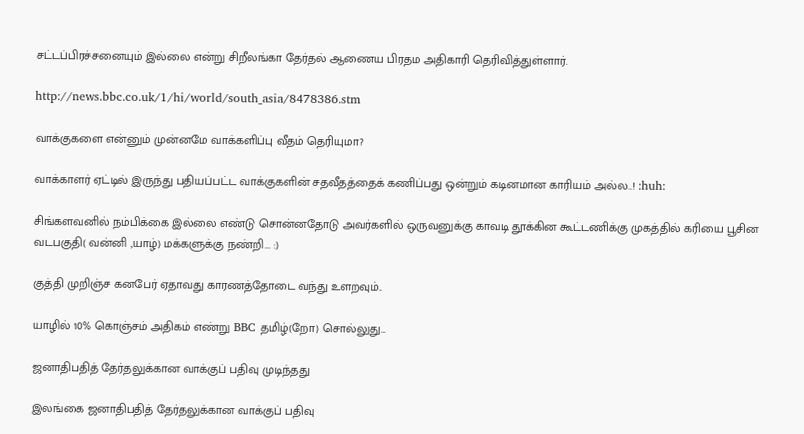சட்டப்பிரச்சனையும் இல்லை என்று சிறீலங்கா தேர்தல் ஆணைய பிரதம அதிகாரி தெரிவித்துள்ளார்.

http://news.bbc.co.uk/1/hi/world/south_asia/8478386.stm

வாக்குகளை என்னும் முன்னமே வாக்களிப்பு வீதம் தெரியுமா?

வாக்காளர் ஏட்டில் இருந்து பதியப்பட்ட வாக்குகளின் சதவீதத்தைக் கணிப்பது ஒன்றும் கடினமான காரியம் அல்ல..! :huh:

சிங்களவனில் நம்பிக்கை இல்லை எண்டு சொன்னதோடு அவர்களில் ஒருவனுக்கு காவடி தூக்கின கூட்டணிக்கு முகத்தில் கரியை பூசின வடபகுதி( வன்னி ,யாழ்) மக்களுக்கு நண்றி... :)

குத்தி முறிஞ்ச கனபேர் ஏதாவது காரணத்தோடை வந்து உளறவும்..

யாழில் 10% கொஞ்சம் அதிகம் எண்று BBC தமிழ்(றோ) சொல்லுது...

ஜனாதிபதித் தேர்தலுக்கான வாக்குப் பதிவு முடிந்தது

இலங்கை ஜனாதிபதித் தேர்தலுக்கான வாக்குப் பதிவு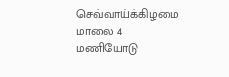செவ்வாய்க்கிழமை மாலை 4 மணியோடு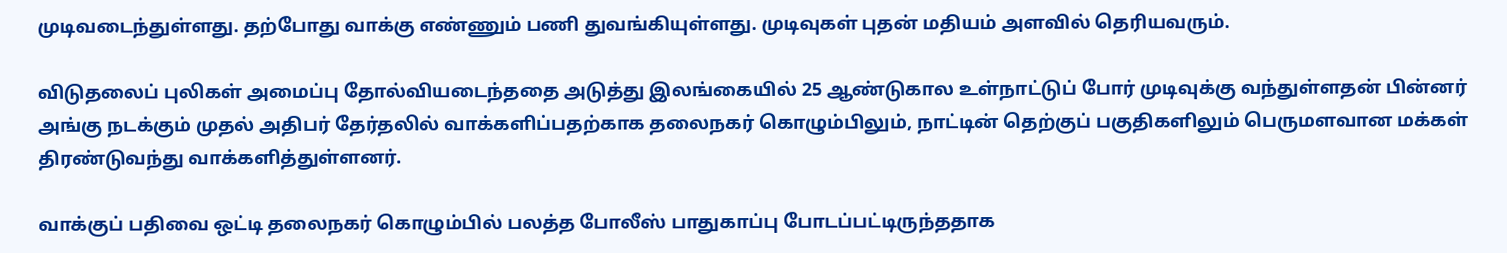முடிவடைந்துள்ளது. தற்போது வாக்கு எண்ணும் பணி துவங்கியுள்ளது. முடிவுகள் புதன் மதியம் அளவில் தெரியவரும்.

விடுதலைப் புலிகள் அமைப்பு தோல்வியடைந்ததை அடுத்து இலங்கையில் 25 ஆண்டுகால உள்நாட்டுப் போர் முடிவுக்கு வந்துள்ளதன் பின்னர் அங்கு நடக்கும் முதல் அதிபர் தேர்தலில் வாக்களிப்பதற்காக தலைநகர் கொழும்பிலும், நாட்டின் தெற்குப் பகுதிகளிலும் பெருமளவான மக்கள் திரண்டுவந்து வாக்களித்துள்ளனர்.

வாக்குப் பதிவை ஒட்டி தலைநகர் கொழும்பில் பலத்த போலீஸ் பாதுகாப்பு போடப்பட்டிருந்ததாக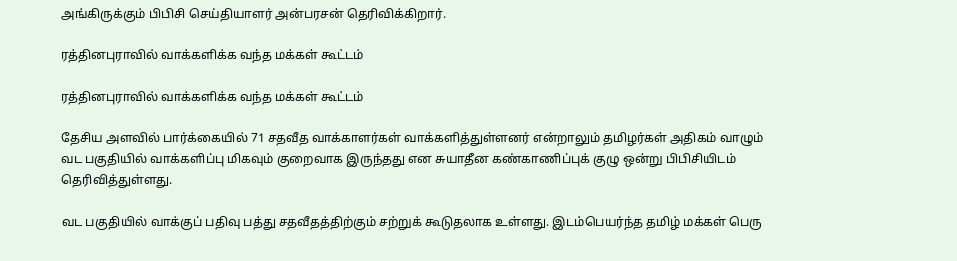அங்கிருக்கும் பிபிசி செய்தியாளர் அன்பரசன் தெரிவிக்கிறார்.

ரத்தினபுராவில் வாக்களிக்க வந்த மக்கள் கூட்டம்

ரத்தினபுராவில் வாக்களிக்க வந்த மக்கள் கூட்டம்

தேசிய அளவில் பார்க்கையில் 71 சதவீத வாக்காளர்கள் வாக்களித்துள்ளனர் என்றாலும் தமிழர்கள் அதிகம் வாழும் வட பகுதியில் வாக்களிப்பு மிகவும் குறைவாக இருந்தது என சுயாதீன கண்காணிப்புக் குழு ஒன்று பிபிசியிடம் தெரிவித்துள்ளது.

வட பகுதியில் வாக்குப் பதிவு பத்து சதவீதத்திற்கும் சற்றுக் கூடுதலாக உள்ளது. இடம்பெயர்ந்த தமிழ் மக்கள் பெரு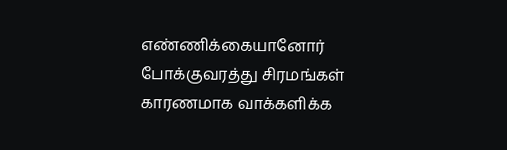எண்ணிக்கையானோர் போக்குவரத்து சிரமங்கள் காரணமாக வாக்களிக்க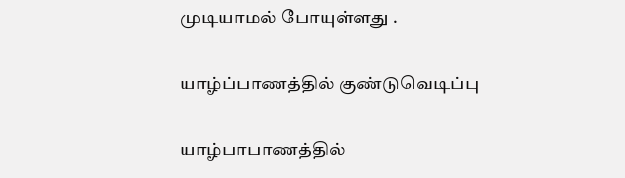முடியாமல் போயுள்ளது .

யாழ்ப்பாணத்தில் குண்டுவெடிப்பு

யாழ்பாபாணத்தில்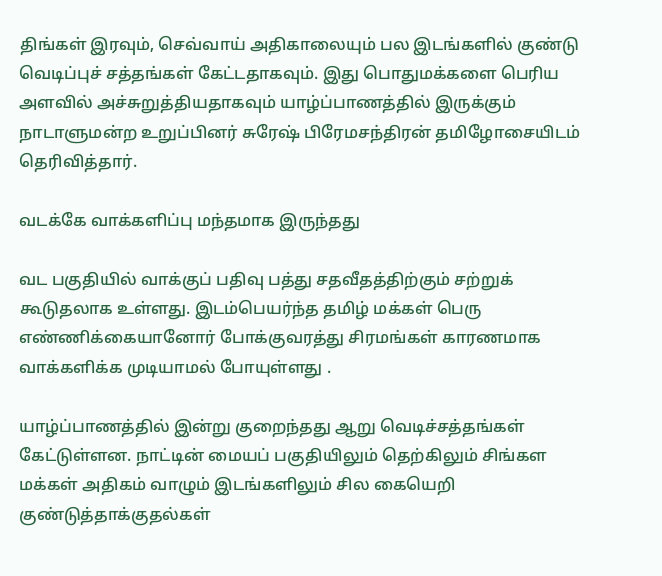திங்கள் இரவும், செவ்வாய் அதிகாலையும் பல இடங்களில் குண்டு வெடிப்புச் சத்தங்கள் கேட்டதாகவும். இது பொதுமக்களை பெரிய அளவில் அச்சுறுத்தியதாகவும் யாழ்ப்பாணத்தில் இருக்கும் நாடாளுமன்ற உறுப்பினர் சுரேஷ் பிரேமசந்திரன் தமிழோசையிடம் தெரிவித்தார்.

வடக்கே வாக்களிப்பு மந்தமாக இருந்தது

வட பகுதியில் வாக்குப் பதிவு பத்து சதவீதத்திற்கும் சற்றுக் கூடுதலாக உள்ளது. இடம்பெயர்ந்த தமிழ் மக்கள் பெரு எண்ணிக்கையானோர் போக்குவரத்து சிரமங்கள் காரணமாக வாக்களிக்க முடியாமல் போயுள்ளது .

யாழ்ப்பாணத்தில் இன்று குறைந்தது ஆறு வெடிச்சத்தங்கள் கேட்டுள்ளன. நாட்டின் மையப் பகுதியிலும் தெற்கிலும் சிங்கள மக்கள் அதிகம் வாழும் இடங்களிலும் சில கையெறி குண்டுத்தாக்குதல்கள்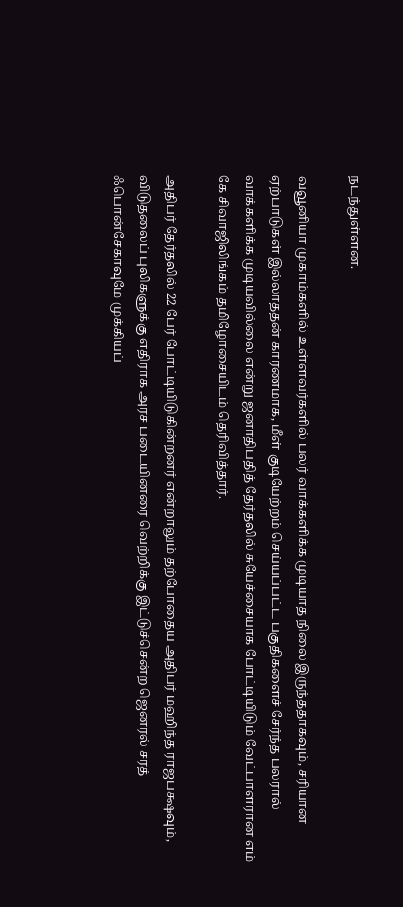நடந்துள்ளன.

வவூனியா முகாம்களில் உள்ளவர்களில் பலர் வாக்களிக்க முடியாத நிலை இருந்ததாகவும், சரியான ஏற்பாடுகள் இல்லாததன் காரணமாக, மீள் குடியேற்றம் செய்யப்பட்ட பகுதிகளைச் சேர்ந்த பலரால் வாக்களிக்க முடியவில்லை என்று ஜனாதிபதித் தேர்தலில் சுயேச்சையாக போட்டியிடும் வேட்பாளரான எம் கே சிவாஜிலிங்கம் தமிழோசையிடம் தெரிவித்தார்.

அதிபர் தேர்தலில் 22 பேர் போட்டியிடுகின்றனர் என்றாலும் தற்போதைய அதிபர் மஹிந்த ராஜபக்ஷவும், விடுதலைப் புலிகளுக்கு எதிராக அரச படையினரை வெற்றிக்கு இட்டுச்சென்ற ஜெனரல் சரத் ஃபொன்சேகாவுமே முக்கியப்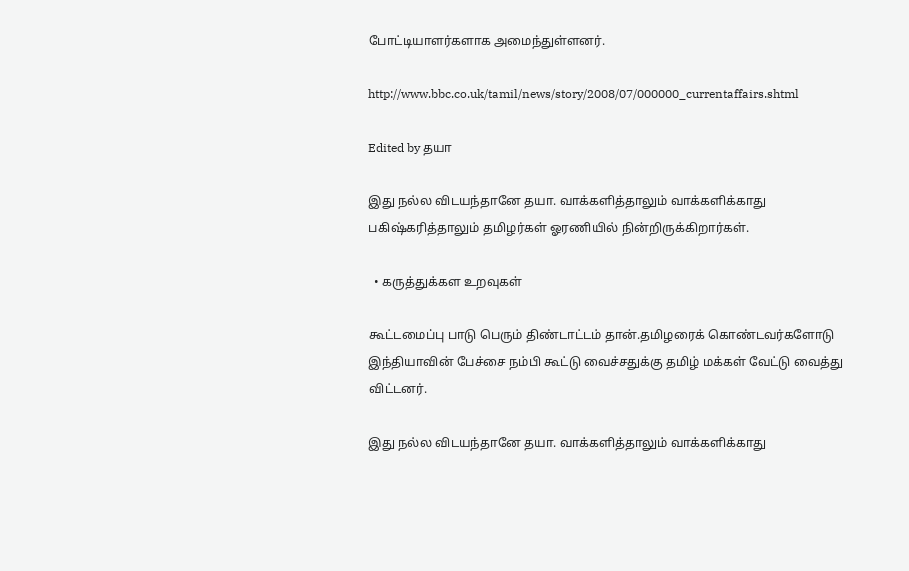போட்டியாளர்களாக அமைந்துள்ளனர்.

http://www.bbc.co.uk/tamil/news/story/2008/07/000000_currentaffairs.shtml

Edited by தயா

இது நல்ல விடயந்தானே தயா. வாக்களித்தாலும் வாக்களிக்காது பகிஷ்கரித்தாலும் தமிழர்கள் ஓரணியில் நின்றிருக்கிறார்கள்.

  • கருத்துக்கள உறவுகள்

கூட்டமைப்பு பாடு பெரும் திண்டாட்டம் தான்.தமிழரைக் கொண்டவர்களோடு இந்தியாவின் பேச்சை நம்பி கூட்டு வைச்சதுக்கு தமிழ் மக்கள் வேட்டு வைத்து விட்டனர்.

இது நல்ல விடயந்தானே தயா. வாக்களித்தாலும் வாக்களிக்காது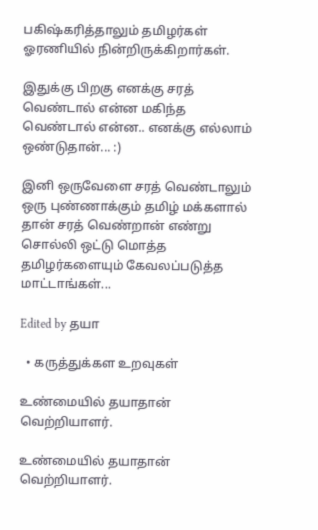பகிஷ்கரித்தாலும் தமிழர்கள் ஓரணியில் நின்றிருக்கிறார்கள்.

இதுக்கு பிறகு எனக்கு சரத் வெண்டால் என்ன மகிந்த வெண்டால் என்ன.. எனக்கு எல்லாம் ஒண்டுதான்... :)

இனி ஒருவேளை சரத் வெண்டாலும் ஒரு புண்ணாக்கும் தமிழ் மக்களால் தான் சரத் வெண்றான் எண்று சொல்லி ஒட்டு மொத்த தமிழர்களையும் கேவலப்படுத்த மாட்டாங்கள்...

Edited by தயா

  • கருத்துக்கள உறவுகள்

உண்மையில் தயாதான் வெற்றியாளர்.

உண்மையில் தயாதான் வெற்றியாளர்.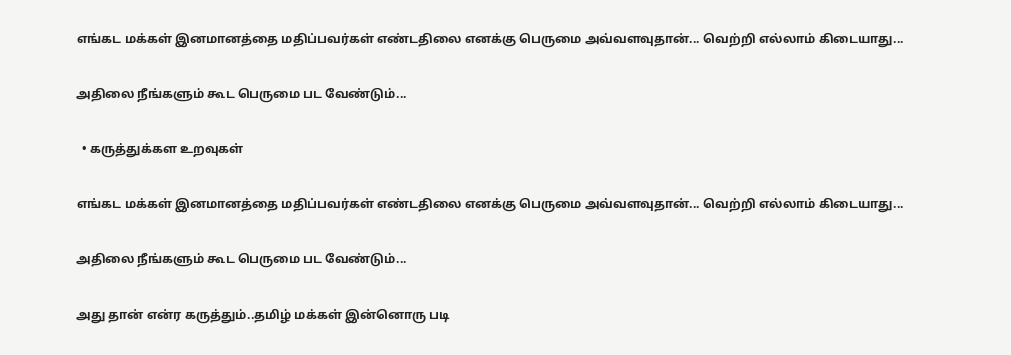எங்கட மக்கள் இனமானத்தை மதிப்பவர்கள் எண்டதிலை எனக்கு பெருமை அவ்வளவுதான்... வெற்றி எல்லாம் கிடையாது...

அதிலை நீங்களும் கூட பெருமை பட வேண்டும்...

  • கருத்துக்கள உறவுகள்

எங்கட மக்கள் இனமானத்தை மதிப்பவர்கள் எண்டதிலை எனக்கு பெருமை அவ்வளவுதான்... வெற்றி எல்லாம் கிடையாது...

அதிலை நீங்களும் கூட பெருமை பட வேண்டும்...

அது தான் என்ர கருத்தும்..தமிழ் மக்கள் இன்னொரு படி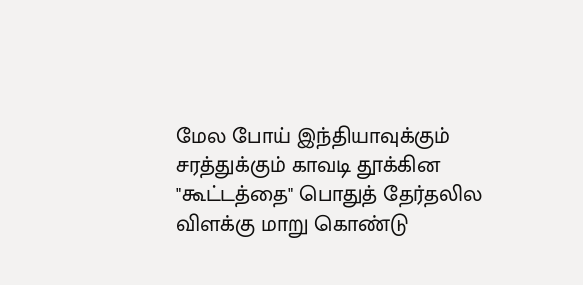மேல போய் இந்தியாவுக்கும் சரத்துக்கும் காவடி தூக்கின "கூட்டத்தை" பொதுத் தேர்தலில விளக்கு மாறு கொண்டு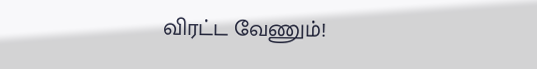விரட்ட வேணும்!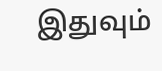இதுவும்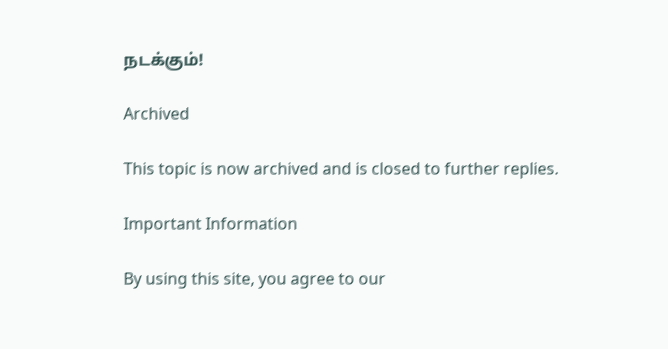நடக்கும்!

Archived

This topic is now archived and is closed to further replies.

Important Information

By using this site, you agree to our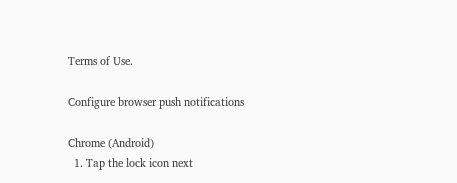Terms of Use.

Configure browser push notifications

Chrome (Android)
  1. Tap the lock icon next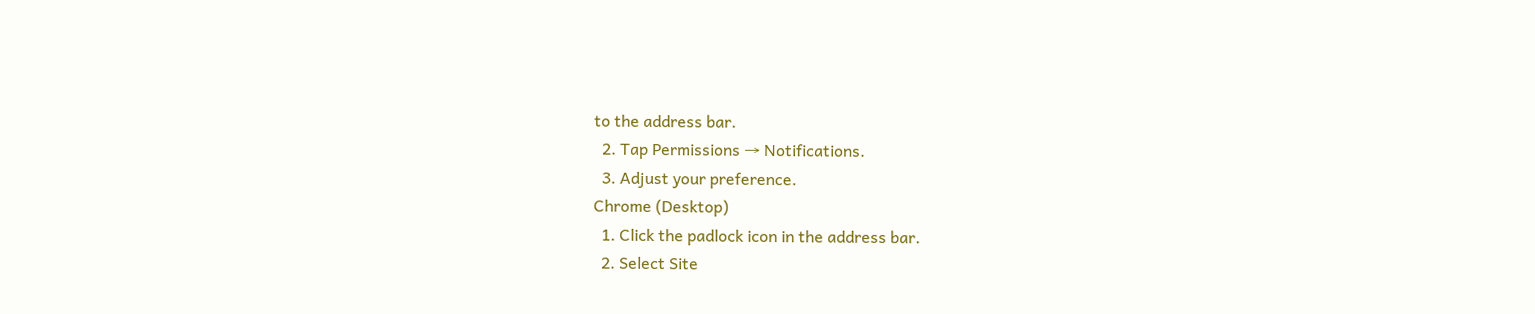to the address bar.
  2. Tap Permissions → Notifications.
  3. Adjust your preference.
Chrome (Desktop)
  1. Click the padlock icon in the address bar.
  2. Select Site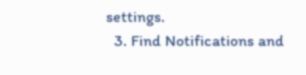settings.
  3. Find Notifications and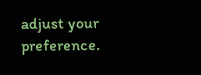adjust your preference.